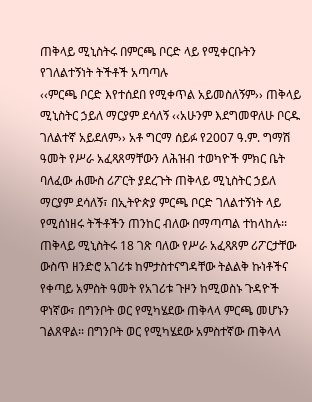ጠቅላይ ሚኒስትሩ በምርጫ ቦርድ ላይ የሚቀርቡትን የገለልተኝነት ትችቶች አጣጣሉ
‹‹ምርጫ ቦርድ እየተሰደበ የሚቀጥል አይመስለኝም›› ጠቅላይ ሚኒስትር ኃይለ ማርያም ደሳለኝ ‹‹አሁንም እደግመዋለሁ ቦርዱ ገለልተኛ አይደለም›› አቶ ግርማ ሰይፉ የ2007 ዓ.ም. ግማሽ ዓመት የሥራ አፈጻጸማቸውን ለሕዝብ ተወካዮች ምክር ቤት ባለፈው ሐሙስ ሪፖርት ያደረጉት ጠቅላይ ሚኒስትር ኃይለ ማርያም ደሳለኝ፣ በኢትዮጵያ ምርጫ ቦርድ ገለልተኝነት ላይ የሚሰነዘሩ ትችቶችን ጠንከር ብለው በማጣጣል ተከላከሉ፡፡ ጠቅላይ ሚኒስትሩ 18 ገጽ ባለው የሥራ አፈጻጸም ሪፖርታቸው ውስጥ ዘንድሮ አገሪቱ ከምታስተናግዳቸው ትልልቅ ኩነቶችና የቀጣይ አምስት ዓመት የአገሪቱ ጉዞን ከሚወስኑ ጉዳዮች ዋነኛው፣ በግንቦት ወር የሚካሄደው ጠቅላላ ምርጫ መሆኑን ገልጸዋል፡፡ በግንቦት ወር የሚካሄደው አምስተኛው ጠቅላላ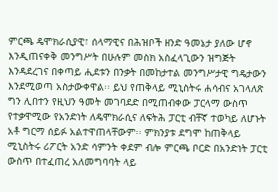ምርጫ ዴሞክራሲያዊ፣ ሰላማዊና በሕዝቦች ዘንድ ዓመኔታ ያለው ሆኖ እንዲጠናቀቅ መንግሥት በሁሉም መስክ አስፈላጊውን ዝግጅት እንዳደረገና በቀጣይ ሒደቱን በንቃት በመከታተል መንግሥታዊ ግዴታውን እንደሚወጣ አስታውቀዋል፡፡ ይህ የጠቅላይ ሚኒስትሩ ሐሳብና አገላለጽ ግን ሊበተን የዚህን ዓመት መገባደድ በሚጠብቀው ፓርላማ ውስጥ የተቃዋሚው የአንድነት ለዴሞክራሲና ለፍትሕ ፓርቲ ብቸኛ ተወካይ ለሆኑት አቶ ግርማ ሰይፉ አልተዋጠላቸውም፡፡ ምክንያቱ ደግሞ ከጠቅላይ ሚኒስትሩ ሪፖርት አንድ ሳምንት ቀደም ብሎ ምርጫ ቦርድ በአንድነት ፓርቲ ውስጥ በተፈጠረ አለመግባባት ላይ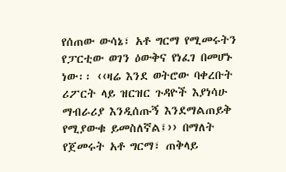የሰጠው ውሳኔ፣ አቶ ግርማ የሚመሩትን የፓርቲው ወገን ዕውቅና የነፈገ በመሆኑ ነው፡፡ ‹‹ዛሬ እንደ ወትሮው ባቀረቡት ሪፖርት ላይ ዝርዝር ጉዳዮች እያነሳሁ ማብራሪያ እንዲሰጡኝ እንደማልጠይቅ የሚያውቁ ይመስለኛል፤›› በማለት የጀመሩት አቶ ግርማ፣ ጠቅላይ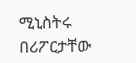ሚኒስትሩ በሪፖርታቸው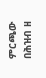ምርጫው በሕዝብ ዘ